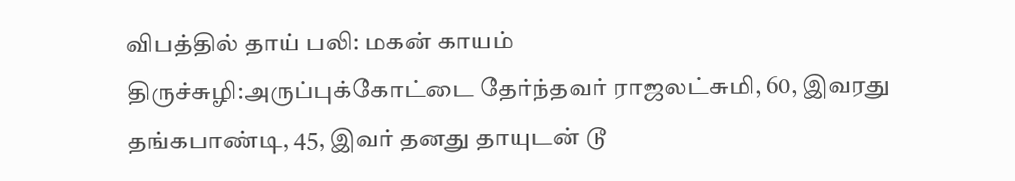விபத்தில் தாய் பலி: மகன் காயம்
திருச்சுழி:அருப்புக்கோட்டை தேர்ந்தவர் ராஜலட்சுமி, 60, இவரது தங்கபாண்டி, 45, இவர் தனது தாயுடன் டூ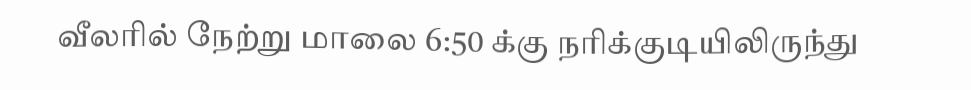வீலரில் நேற்று மாலை 6:50 க்கு நரிக்குடியிலிருந்து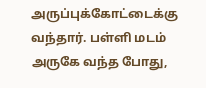அருப்புக்கோட்டைக்கு வந்தார். பள்ளி மடம் அருகே வந்த போது,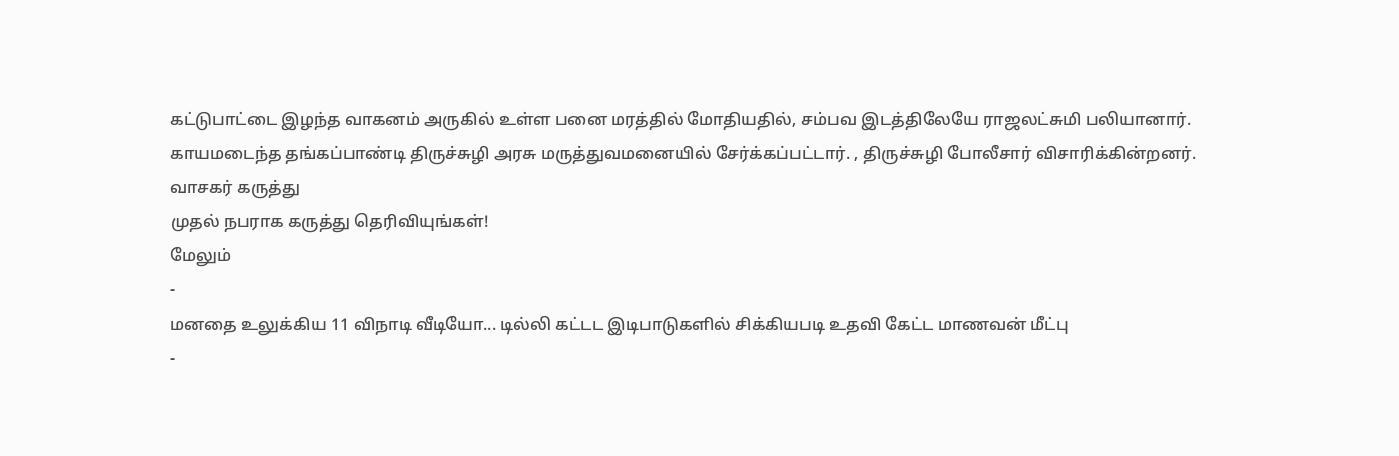கட்டுபாட்டை இழந்த வாகனம் அருகில் உள்ள பனை மரத்தில் மோதியதில், சம்பவ இடத்திலேயே ராஜலட்சுமி பலியானார். காயமடைந்த தங்கப்பாண்டி திருச்சுழி அரசு மருத்துவமனையில் சேர்க்கப்பட்டார். , திருச்சுழி போலீசார் விசாரிக்கின்றனர்.
வாசகர் கருத்து
முதல் நபராக கருத்து தெரிவியுங்கள்!
மேலும்
-
மனதை உலுக்கிய 11 விநாடி வீடியோ... டில்லி கட்டட இடிபாடுகளில் சிக்கியபடி உதவி கேட்ட மாணவன் மீட்பு
-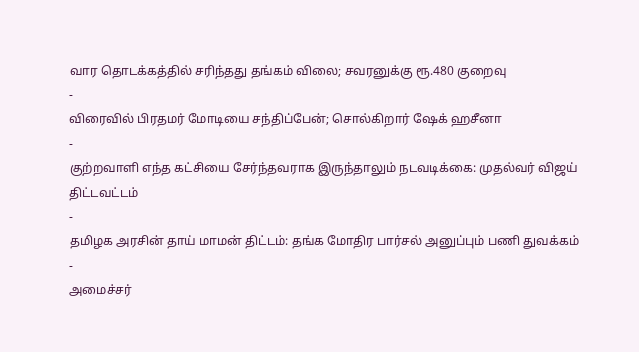வார தொடக்கத்தில் சரிந்தது தங்கம் விலை; சவரனுக்கு ரூ.480 குறைவு
-
விரைவில் பிரதமர் மோடியை சந்திப்பேன்; சொல்கிறார் ஷேக் ஹசீனா
-
குற்றவாளி எந்த கட்சியை சேர்ந்தவராக இருந்தாலும் நடவடிக்கை: முதல்வர் விஜய் திட்டவட்டம்
-
தமிழக அரசின் தாய் மாமன் திட்டம்: தங்க மோதிர பார்சல் அனுப்பும் பணி துவக்கம்
-
அமைச்சர்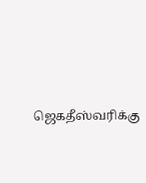ஜெகதீஸ்வரிக்கு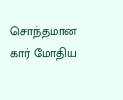சொந்தமான கார் மோதிய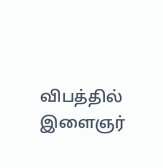விபத்தில் இளைஞர்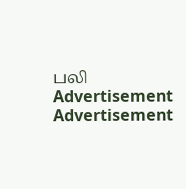பலி
Advertisement
Advertisement